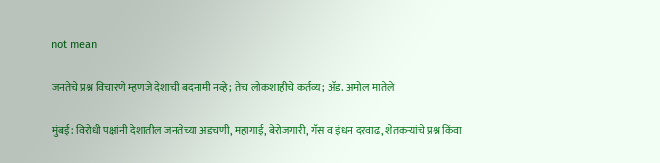not mean

जनतेचे प्रश्न विचारणे म्हणजे देशाची बदनामी नव्हे; तेच लोकशाहीचे कर्तव्य; ॲड. अमोल मातेले

मुंबई: विरोधी पक्षांनी देशातील जनतेच्या अडचणी, महागाई, बेरोजगारी, गॅस व इंधन दरवाढ, शेतकऱ्यांचे प्रश्न किंवा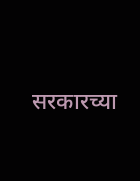सरकारच्या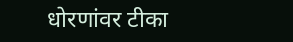धोरणांवर टीका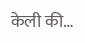केली की…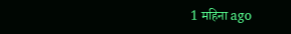1 महिना ago